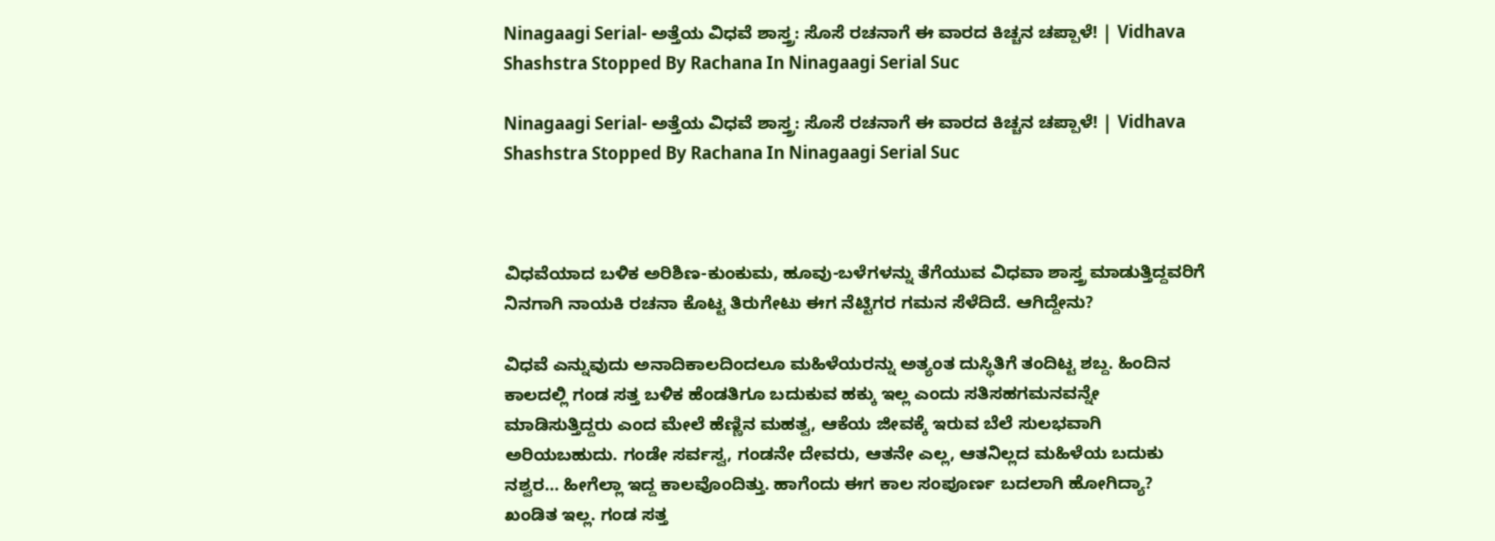Ninagaagi Serial- ಅತ್ತೆಯ ವಿಧವೆ ಶಾಸ್ತ್ರ: ಸೊಸೆ ರಚನಾಗೆ ಈ ವಾರದ ಕಿಚ್ಚನ ಚಪ್ಪಾಳೆ! | Vidhava Shashstra Stopped By Rachana In Ninagaagi Serial Suc

Ninagaagi Serial- ಅತ್ತೆಯ ವಿಧವೆ ಶಾಸ್ತ್ರ: ಸೊಸೆ ರಚನಾಗೆ ಈ ವಾರದ ಕಿಚ್ಚನ ಚಪ್ಪಾಳೆ! | Vidhava Shashstra Stopped By Rachana In Ninagaagi Serial Suc



ವಿಧವೆಯಾದ ಬಳಿಕ ಅರಿಶಿಣ-ಕುಂಕುಮ, ಹೂವು-ಬಳೆಗಳನ್ನು ತೆಗೆಯುವ ವಿಧವಾ ಶಾಸ್ತ್ರ ಮಾಡುತ್ತಿದ್ದವರಿಗೆ ನಿನಗಾಗಿ ನಾಯಕಿ ರಚನಾ ಕೊಟ್ಟ ತಿರುಗೇಟು ಈಗ ನೆಟ್ಟಿಗರ ಗಮನ ಸೆಳೆದಿದೆ. ಆಗಿದ್ದೇನು?

ವಿಧವೆ ಎನ್ನುವುದು ಅನಾದಿಕಾಲದಿಂದಲೂ ಮಹಿಳೆಯರನ್ನು ಅತ್ಯಂತ ದುಸ್ಥಿತಿಗೆ ತಂದಿಟ್ಟ ಶಬ್ದ. ಹಿಂದಿನ ಕಾಲದಲ್ಲಿ ಗಂಡ ಸತ್ತ ಬಳಿಕ ಹೆಂಡತಿಗೂ ಬದುಕುವ ಹಕ್ಕು ಇಲ್ಲ ಎಂದು ಸತಿಸಹಗಮನವನ್ನೇ ಮಾಡಿಸುತ್ತಿದ್ದರು ಎಂದ ಮೇಲೆ ಹೆಣ್ಣಿನ ಮಹತ್ವ, ಆಕೆಯ ಜೀವಕ್ಕೆ ಇರುವ ಬೆಲೆ ಸುಲಭವಾಗಿ ಅರಿಯಬಹುದು. ಗಂಡೇ ಸರ್ವಸ್ವ, ಗಂಡನೇ ದೇವರು, ಆತನೇ ಎಲ್ಲ, ಆತನಿಲ್ಲದ ಮಹಿಳೆಯ ಬದುಕು ನಶ್ವರ… ಹೀಗೆಲ್ಲಾ ಇದ್ದ ಕಾಲವೊಂದಿತ್ತು. ಹಾಗೆಂದು ಈಗ ಕಾಲ ಸಂಪೂರ್ಣ ಬದಲಾಗಿ ಹೋಗಿದ್ಯಾ? ಖಂಡಿತ ಇಲ್ಲ. ಗಂಡ ಸತ್ತ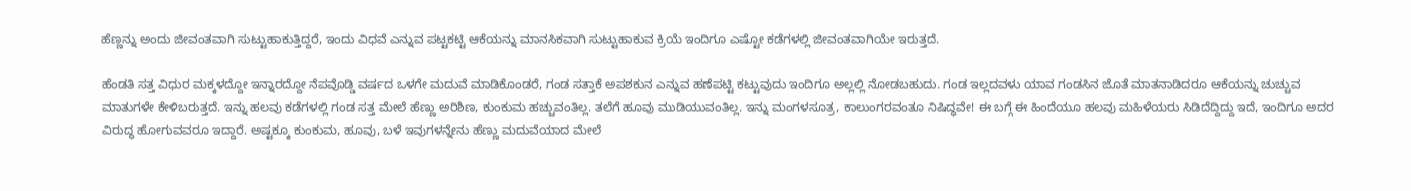ಹೆಣ್ಣನ್ನು ಅಂದು ಜೀವಂತವಾಗಿ ಸುಟ್ಟುಹಾಕುತ್ತಿದ್ದರೆ, ಇಂದು ವಿಧವೆ ಎನ್ನುವ ಪಟ್ಟಕಟ್ಟಿ ಆಕೆಯನ್ನು ಮಾನಸಿಕವಾಗಿ ಸುಟ್ಟುಹಾಕುವ ಕ್ರಿಯೆ ಇಂದಿಗೂ ಎಷ್ಟೋ ಕಡೆಗಳಲ್ಲಿ ಜೀವಂತವಾಗಿಯೇ ಇರುತ್ತದೆ.

ಹೆಂಡತಿ ಸತ್ತ ವಿಧುರ ಮಕ್ಕಳದ್ದೋ ಇನ್ನಾರದ್ದೋ ನೆಪವೊಡ್ಡಿ ವರ್ಷದ ಒಳಗೇ ಮದುವೆ ಮಾಡಿಕೊಂಡರೆ, ಗಂಡ ಸತ್ತಾಕೆ ಅಪಶಕುನ ಎನ್ನುವ ಹಣೆಪಟ್ಟಿ ಕಟ್ಟುವುದು ಇಂದಿಗೂ ಅಲ್ಲಲ್ಲಿ ನೋಡಬಹುದು. ಗಂಡ ಇಲ್ಲದವಳು ಯಾವ ಗಂಡಸಿನ ಜೊತೆ ಮಾತನಾಡಿದರೂ ಆಕೆಯನ್ನು ಚುಚ್ಚುವ ಮಾತುಗಳೇ ಕೇಳಿಬರುತ್ತದೆ. ಇನ್ನು ಹಲವು ಕಡೆಗಳಲ್ಲಿ ಗಂಡ ಸತ್ತ ಮೇಲೆ ಹೆಣ್ಣು ಅರಿಶಿಣ, ಕುಂಕುಮ ಹಚ್ಚುವಂತಿಲ್ಲ. ತಲೆಗೆ ಹೂವು ಮುಡಿಯುವಂತಿಲ್ಲ. ಇನ್ನು ಮಂಗಳಸೂತ್ರ, ಕಾಲುಂಗರವಂತೂ ನಿಷಿದ್ಧವೇ! ಈ ಬಗ್ಗೆ ಈ ಹಿಂದೆಯೂ ಹಲವು ಮಹಿಳೆಯರು ಸಿಡಿದೆದ್ದಿದ್ದು ಇದೆ, ಇಂದಿಗೂ ಅದರ ವಿರುದ್ಧ ಹೋಗುವವರೂ ಇದ್ದಾರೆ. ಅಷ್ಟಕ್ಕೂ ಕುಂಕುಮ, ಹೂವು, ಬಳೆ ಇವುಗಳನ್ನೇನು ಹೆಣ್ಣು ಮದುವೆಯಾದ ಮೇಲೆ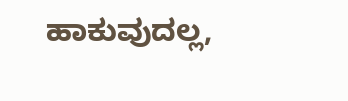ಹಾಕುವುದಲ್ಲ,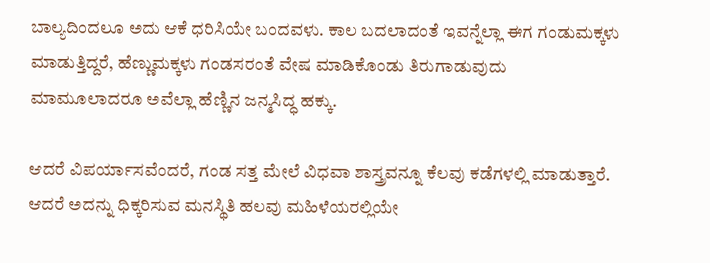ಬಾಲ್ಯದಿಂದಲೂ ಅದು ಆಕೆ ಧರಿಸಿಯೇ ಬಂದವಳು. ಕಾಲ ಬದಲಾದಂತೆ ಇವನ್ನೆಲ್ಲಾ ಈಗ ಗಂಡುಮಕ್ಕಳು ಮಾಡುತ್ತಿದ್ದರೆ, ಹೆಣ್ಣುಮಕ್ಕಳು ಗಂಡಸರಂತೆ ವೇಷ ಮಾಡಿಕೊಂಡು ತಿರುಗಾಡುವುದು ಮಾಮೂಲಾದರೂ ಅವೆಲ್ಲಾ ಹೆಣ್ಣಿನ ಜನ್ಮಸಿದ್ಧ ಹಕ್ಕು.

ಆದರೆ ವಿಪರ್ಯಾಸವೆಂದರೆ, ಗಂಡ ಸತ್ತ ಮೇಲೆ ವಿಧವಾ ಶಾಸ್ತ್ರವನ್ನೂ ಕೆಲವು ಕಡೆಗಳಲ್ಲಿ ಮಾಡುತ್ತಾರೆ. ಆದರೆ ಅದನ್ನು ಧಿಕ್ಕರಿಸುವ ಮನಸ್ಥಿತಿ ಹಲವು ಮಹಿಳೆಯರಲ್ಲಿಯೇ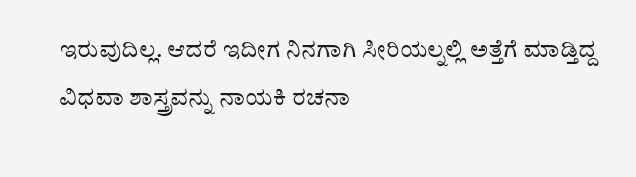ಇರುವುದಿಲ್ಲ. ಆದರೆ ಇದೀಗ ನಿನಗಾಗಿ ಸೀರಿಯಲ್ನಲ್ಲಿ ಅತ್ತೆಗೆ ಮಾಡ್ತಿದ್ದ ವಿಧವಾ ಶಾಸ್ತ್ರವನ್ನು ನಾಯಕಿ ರಚನಾ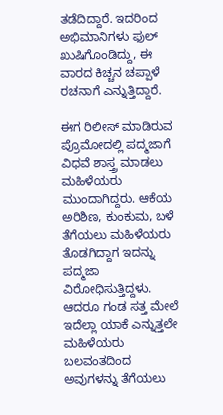ತಡೆದಿದ್ದಾರೆ. ಇದರಿಂದ ಅಭಿಮಾನಿಗಳು ಫುಲ್ ಖುಷಿಗೊಂಡಿದ್ದು, ಈ ವಾರದ ಕಿಚ್ಚನ ಚಪ್ಪಾಳೆ ರಚನಾಗೆ ಎನ್ನುತ್ತಿದ್ದಾರೆ.

ಈಗ ರಿಲೀಸ್ ಮಾಡಿರುವ ಪ್ರೊಮೋದಲ್ಲಿ ಪದ್ಮಜಾಗೆ ವಿಧವೆ ಶಾಸ್ತ್ರ ಮಾಡಲು ಮಹಿಳೆಯರು ಮುಂದಾಗಿದ್ದರು. ಆಕೆಯ ಅರಿಶಿಣ, ಕುಂಕುಮ, ಬಳೆ ತೆಗೆಯಲು ಮಹಿಳೆಯರು ತೊಡಗಿದ್ದಾಗ ಇದನ್ನು ಪದ್ಮಜಾ ವಿರೋಧಿಸುತ್ತಿದ್ದಳು. ಆದರೂ ಗಂಡ ಸತ್ತ ಮೇಲೆ ಇದೆಲ್ಲಾ ಯಾಕೆ ಎನ್ನುತ್ತಲೇ ಮಹಿಳೆಯರು ಬಲವಂತದಿಂದ ಅವುಗಳನ್ನು ತೆಗೆಯಲು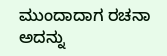ಮುಂದಾದಾಗ ರಚನಾ ಅದನ್ನು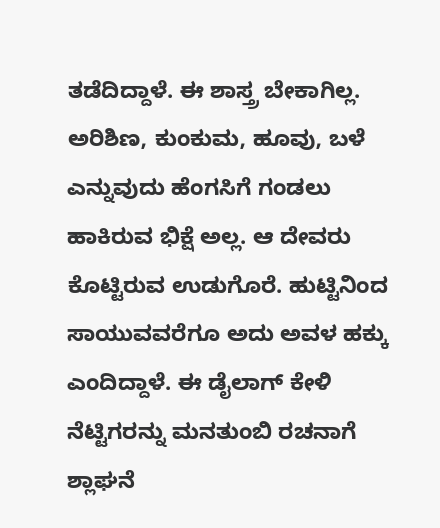ತಡೆದಿದ್ದಾಳೆ. ಈ ಶಾಸ್ತ್ರ ಬೇಕಾಗಿಲ್ಲ. ಅರಿಶಿಣ, ಕುಂಕುಮ, ಹೂವು, ಬಳೆ ಎನ್ನುವುದು ಹೆಂಗಸಿಗೆ ಗಂಡಲು ಹಾಕಿರುವ ಭಿಕ್ಷೆ ಅಲ್ಲ. ಆ ದೇವರು ಕೊಟ್ಟಿರುವ ಉಡುಗೊರೆ. ಹುಟ್ಟಿನಿಂದ ಸಾಯುವವರೆಗೂ ಅದು ಅವಳ ಹಕ್ಕು ಎಂದಿದ್ದಾಳೆ. ಈ ಡೈಲಾಗ್ ಕೇಳಿ ನೆಟ್ಟಿಗರನ್ನು ಮನತುಂಬಿ ರಚನಾಗೆ ಶ್ಲಾಘನೆ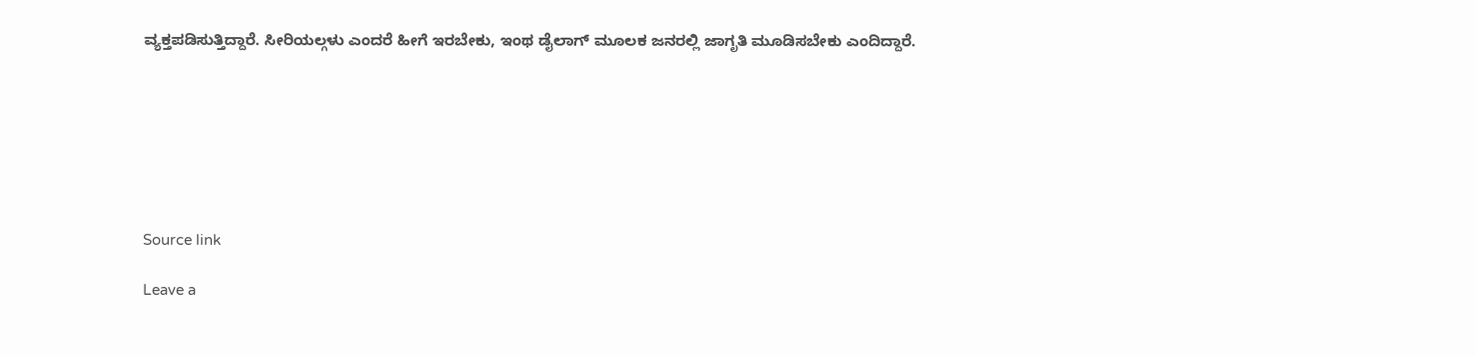ವ್ಯಕ್ತಪಡಿಸುತ್ತಿದ್ದಾರೆ. ಸೀರಿಯಲ್ಗಳು ಎಂದರೆ ಹೀಗೆ ಇರಬೇಕು, ಇಂಥ ಡೈಲಾಗ್ ಮೂಲಕ ಜನರಲ್ಲಿ ಜಾಗೃತಿ ಮೂಡಿಸಬೇಕು ಎಂದಿದ್ದಾರೆ.







Source link

Leave a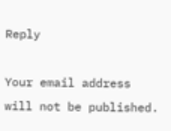Reply

Your email address will not be published.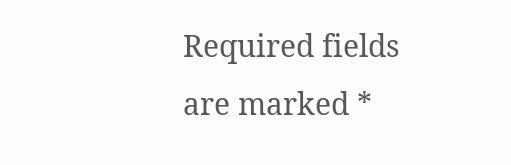Required fields are marked *